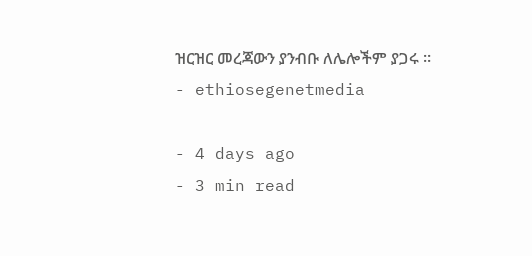ዝርዝር መረጃውን ያንብቡ ለሌሎችም ያጋሩ ።
- ethiosegenetmedia

- 4 days ago
- 3 min read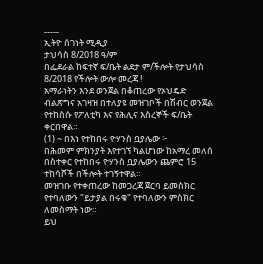-----
ኢትዮ ሰገነት ሚዲያ
ታህሳስ 8/2018 ዓ/ም
በፌደራል ከፍተኛ ፍ/ቤት ልደታ ም/ችሎት የታህሳስ 8/2018 የችሎት ውሎ መረጃ !
አማራነትን እንደ ወንጀል በቆጠረው የኦህዴድ ብልጽግና አገዛዝ በተለያዩ መዝገቦች በሽብር ወንጀል የተከሰሱ የፖለቲካ እና የሕሊና እስረኞች ፍ/ቤት ቀርበዋል።
(1) ~ በእነ የተከበሩ ዮሃንስ ቧያሌው ፦
በሕመም ምክንያት እየተገኘ ካልሆነው ከአማረ መለሰ በስተቀር የተከበሩ ዮሃንስ ቧያሌውን ጨምሮ 15 ተከሳሾች በችሎት ተገኝተዋል።
መዝገቡ የተቀጠረው ከመጋረጃ ጀርባ ይመስክር የተባለውን "ይታያል በሩቁ" የተባለውን ምስክር ለመስማት ነው።
ይህ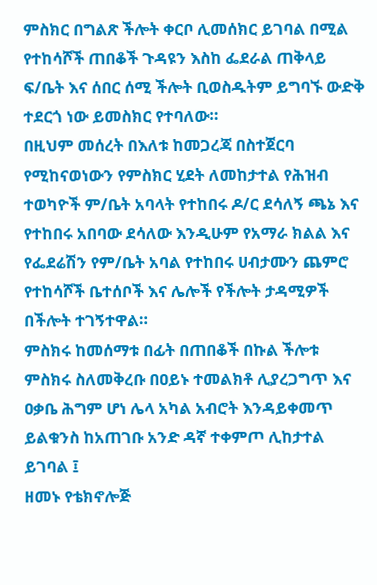ምስክር በግልጽ ችሎት ቀርቦ ሊመሰክር ይገባል በሚል የተከሳሾች ጠበቆች ጉዳዩን እስከ ፌደራል ጠቅላይ ፍ/ቤት እና ሰበር ሰሚ ችሎት ቢወስዱትም ይግባኙ ውድቅ ተደርጎ ነው ይመስክር የተባለው።
በዚህም መሰረት በእለቱ ከመጋረጃ በስተጀርባ የሚከናወነውን የምስክር ሂደት ለመከታተል የሕዝብ ተወካዮች ም/ቤት አባላት የተከበሩ ዶ/ር ደሳለኝ ጫኔ እና የተከበሩ አበባው ደሳለው እንዲሁም የአማራ ክልል እና የፌደሬሽን የም/ቤት አባል የተከበሩ ሀብታሙን ጨምሮ የተከሳሾች ቤተሰቦች እና ሌሎች የችሎት ታዳሚዎች በችሎት ተገኝተዋል።
ምስክሩ ከመሰማቱ በፊት በጠበቆች በኩል ችሎቱ ምስክሩ ስለመቅረቡ በዐይኑ ተመልክቶ ሊያረጋግጥ እና ዐቃቤ ሕግም ሆነ ሌላ አካል አብሮት እንዳይቀመጥ ይልቁንስ ከአጠገቡ አንድ ዳኛ ተቀምጦ ሊከታተል ይገባል ፤
ዘመኑ የቴክኖሎጅ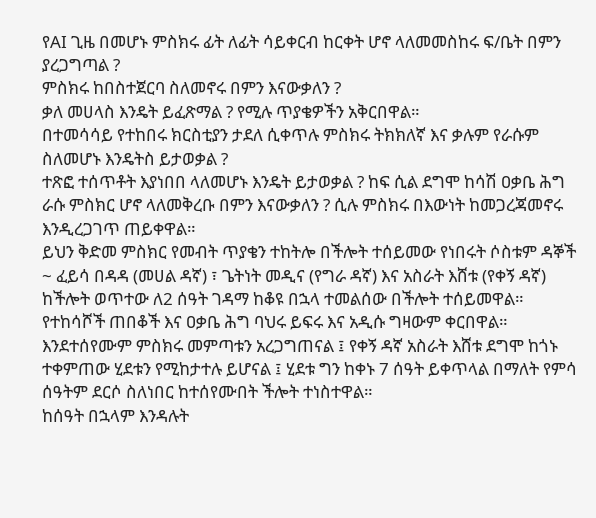የAI ጊዜ በመሆኑ ምስክሩ ፊት ለፊት ሳይቀርብ ከርቀት ሆኖ ላለመመስከሩ ፍ/ቤት በምን ያረጋግጣል ?
ምስክሩ ከበስተጀርባ ስለመኖሩ በምን እናውቃለን ?
ቃለ መሀላስ እንዴት ይፈጽማል ? የሚሉ ጥያቄዎችን አቅርበዋል።
በተመሳሳይ የተከበሩ ክርስቲያን ታደለ ሲቀጥሉ ምስክሩ ትክክለኛ እና ቃሉም የራሱም ስለመሆኑ እንዴትስ ይታወቃል ?
ተጽፎ ተሰጥቶት እያነበበ ላለመሆኑ እንዴት ይታወቃል ? ከፍ ሲል ደግሞ ከሳሽ ዐቃቤ ሕግ ራሱ ምስክር ሆኖ ላለመቅረቡ በምን እናውቃለን ? ሲሉ ምስክሩ በእውነት ከመጋረጃመኖሩ እንዲረጋገጥ ጠይቀዋል።
ይህን ቅድመ ምስክር የመብት ጥያቄን ተከትሎ በችሎት ተሰይመው የነበሩት ሶስቱም ዳኞች ~ ፈይሳ በዳዳ (መሀል ዳኛ) ፣ ጌትነት መዲና (የግራ ዳኛ) እና አስራት እሸቱ (የቀኝ ዳኛ) ከችሎት ወጥተው ለ2 ሰዓት ገዳማ ከቆዩ በኋላ ተመልሰው በችሎት ተሰይመዋል።
የተከሳሾች ጠበቆች እና ዐቃቤ ሕግ ባህሩ ይፍሩ እና አዲሱ ግዛውም ቀርበዋል።
እንደተሰየሙም ምስክሩ መምጣቱን አረጋግጠናል ፤ የቀኝ ዳኛ አስራት እሸቱ ደግሞ ከጎኑ ተቀምጠው ሂደቱን የሚከታተሉ ይሆናል ፤ ሂደቱ ግን ከቀኑ 7 ሰዓት ይቀጥላል በማለት የምሳ ሰዓትም ደርሶ ስለነበር ከተሰየሙበት ችሎት ተነስተዋል።
ከሰዓት በኋላም እንዳሉት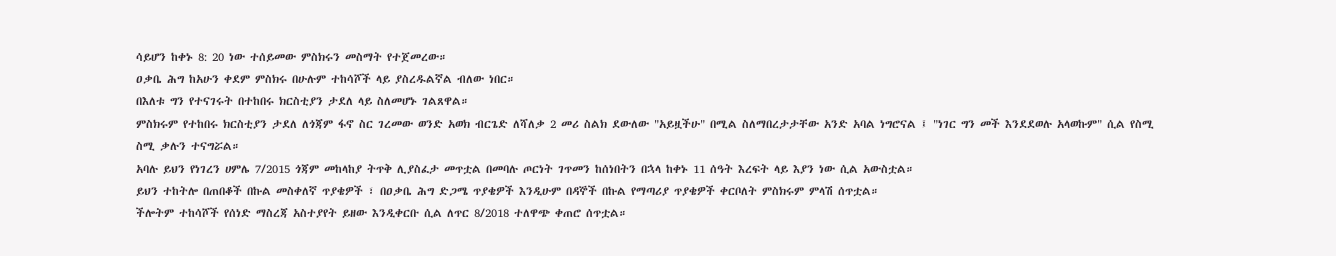ሳይሆን ከቀኑ 8: 20 ነው ተሰይመው ምስክሩን መስማት የተጀመረው።
ዐቃቤ ሕግ ከአሁን ቀደም ምስክሩ በሁሉም ተከሳሾች ላይ ያስረዱልኛል ብለው ነበር።
በእለቱ ግን የተናገሩት በተከበሩ ክርስቲያን ታደለ ላይ ስለመሆኑ ገልጸዋል።
ምስክሩም የተከበሩ ክርስቲያን ታደለ ለጎጃም ፋኖ ስር ገረመው ወንድ አወክ ብርጌድ ለሻለቃ 2 መሪ ስልክ ደውለው "አይዟችሁ" በሚል ስለማበረታታቸው አንድ አባል ነግሮናል ፤ "ነገር ግን መች እንደደወሉ አላወኩም" ሲል የስሚ ስሚ ቃሉን ተናግሯል።
አባሉ ይህን የነገረን ሀምሌ 7/2015 ጎጃም መከላከያ ትጥቅ ሊያስፈታ መጥቷል በመባሉ ጦርነት ገጥመን ከሰነበትን በኋላ ከቀኑ 11 ሰዓት እረፍት ላይ እያን ነው ሲል አውስቷል።
ይህን ተከትሎ በጠበቆች በኩል መስቀለኛ ጥያቄዎች ፣ በዐቃቤ ሕግ ድጋሜ ጥያቄዎች እንዲሁም በዳኞች በኩል የማጣሪያ ጥያቄዎች ቀርቦለት ምስክሩም ምላሽ ሰጥቷል።
ችሎትም ተከሳሾች የሰነድ ማስረጃ አስተያየት ይዘው እንዲቀርቡ ሲል ለጥር 8/2018 ተለዋጭ ቀጠሮ ሰጥቷል።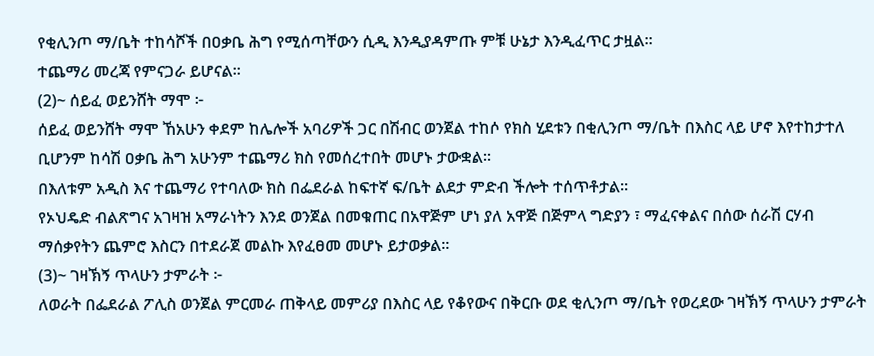የቂሊንጦ ማ/ቤት ተከሳሾች በዐቃቤ ሕግ የሚሰጣቸውን ሲዲ እንዲያዳምጡ ምቹ ሁኔታ እንዲፈጥር ታዟል።
ተጨማሪ መረጃ የምናጋራ ይሆናል።
(2)~ ሰይፈ ወይንሸት ማሞ ፦
ሰይፈ ወይንሸት ማሞ ኸአሁን ቀደም ከሌሎች አባሪዎች ጋር በሽብር ወንጀል ተከሶ የክስ ሂደቱን በቂሊንጦ ማ/ቤት በእስር ላይ ሆኖ እየተከታተለ ቢሆንም ከሳሽ ዐቃቤ ሕግ አሁንም ተጨማሪ ክስ የመሰረተበት መሆኑ ታውቋል።
በእለቱም አዲስ እና ተጨማሪ የተባለው ክስ በፌደራል ከፍተኛ ፍ/ቤት ልደታ ምድብ ችሎት ተሰጥቶታል።
የኦህዴድ ብልጽግና አገዛዝ አማራነትን እንደ ወንጀል በመቁጠር በአዋጅም ሆነ ያለ አዋጅ በጅምላ ግድያን ፣ ማፈናቀልና በሰው ሰራሽ ርሃብ ማሰቃየትን ጨምሮ እስርን በተደራጀ መልኩ እየፈፀመ መሆኑ ይታወቃል።
(3)~ ገዛኽኝ ጥላሁን ታምራት ፦
ለወራት በፌደራል ፖሊስ ወንጀል ምርመራ ጠቅላይ መምሪያ በእስር ላይ የቆየውና በቅርቡ ወደ ቂሊንጦ ማ/ቤት የወረደው ገዛኽኝ ጥላሁን ታምራት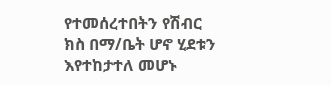የተመሰረተበትን የሽብር ክስ በማ/ቤት ሆኖ ሂደቱን እየተከታተለ መሆኑ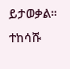ይታወቃል።
ተከሳሹ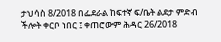ታህሳስ 8/2018 በፌደራል ከፍተኛ ፍ/ቤት ልደታ ምድብ ችሎት ቀርቦ ነበር ፤ ቀጠሮውም ሕዳር 26/2018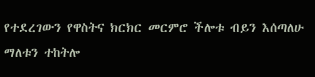የተደረገውን የዋስትና ክርክር መርምሮ ችሎቱ ብይን እሰጣለሁ ማለቱን ተከትሎ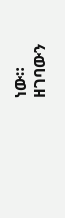ነው።
ዘገባውን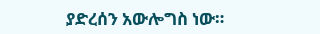ያድረሰን አውሎግስ ነው።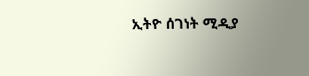ኢትዮ ሰገነት ሚዲያ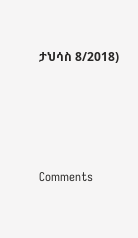ታህሳስ 8/2018)




Comments